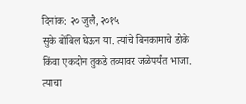दिनांक: २० जुलै, २०१५
सुके बोंबिल घेऊन या. त्यांचे बिनकामाचे डोके किंवा एकदोन तुकडे तव्यावर जळेपर्यंत भाजा. त्याचा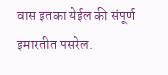वास इतका येईल की संपूर्ण इमारतीत पसरेल.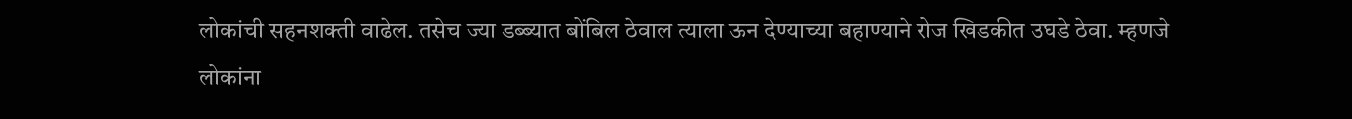लोकांची सहनशक्ती वाढेल. तसेच ज्या डब्ब्यात बोंबिल ठेवाल त्याला ऊन देण्याच्या बहाण्याने रोज खिडकीत उघडे ठेवा. म्हणजे लोकांना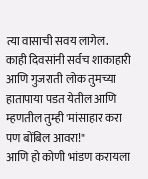त्या वासाची सवय लागेल.
काही दिवसांनी सर्वच शाकाहारी आणि गुजराती लोक तुमच्या हातापाया पडत येतील आणि म्हणतील तुम्ही 'मांसाहार करा पण बोंबिल आवरा!"
आणि हो कोणी भांडण करायला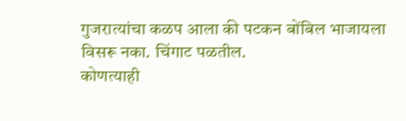गुजरात्यांचा कळप आला की पटकन बोंबिल भाजायला विसरू नका. चिंगाट पळतील.
कोणत्याही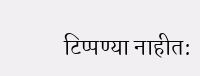टिप्पण्या नाहीत: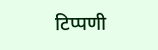टिप्पणी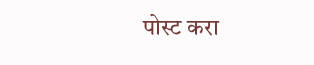पोस्ट करा